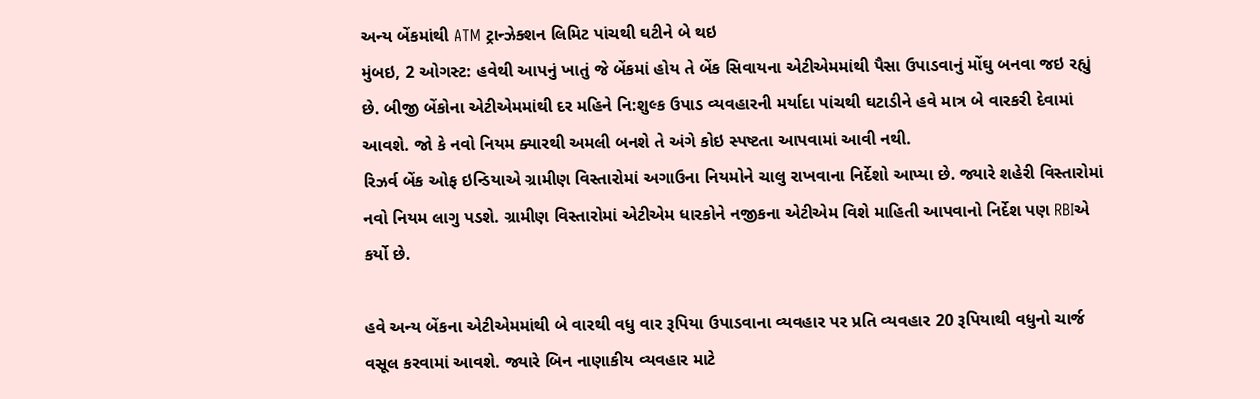અન્ય બેંકમાંથી ATM ટ્રાન્ઝેક્શન લિમિટ પાંચથી ઘટીને બે થઇ
મુંબઇ, 2 ઓગસ્ટ: હવેથી આપનું ખાતું જે બેંકમાં હોય તે બેંક સિવાયના એટીએમમાંથી પૈસા ઉપાડવાનું મોંઘુ બનવા જઇ રહ્યું છે. બીજી બેંકોના એટીએમમાંથી દર મહિને નિ:શુલ્ક ઉપાડ વ્યવહારની મર્યાદા પાંચથી ઘટાડીને હવે માત્ર બે વારકરી દેવામાં આવશે. જો કે નવો નિયમ ક્યારથી અમલી બનશે તે અંગે કોઇ સ્પષ્ટતા આપવામાં આવી નથી.
રિઝર્વ બેંક ઓફ ઇન્ડિયાએ ગ્રામીણ વિસ્તારોમાં અગાઉના નિયમોને ચાલુ રાખવાના નિર્દેશો આપ્યા છે. જ્યારે શહેરી વિસ્તારોમાં નવો નિયમ લાગુ પડશે. ગ્રામીણ વિસ્તારોમાં એટીએમ ધારકોને નજીકના એટીએમ વિશે માહિતી આપવાનો નિર્દેશ પણ RBIએ કર્યો છે.

હવે અન્ય બેંકના એટીએમમાંથી બે વારથી વધુ વાર રૂપિયા ઉપાડવાના વ્યવહાર પર પ્રતિ વ્યવહાર 20 રૂપિયાથી વધુનો ચાર્જ વસૂલ કરવામાં આવશે. જ્યારે બિન નાણાકીય વ્યવહાર માટે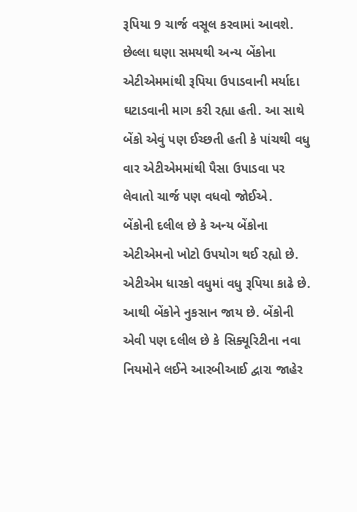રૂપિયા 9 ચાર્જ વસૂલ કરવામાં આવશે. છેલ્લા ઘણા સમયથી અન્ય બેંકોના એટીએમમાંથી રૂપિયા ઉપાડવાની મર્યાદા ઘટાડવાની માગ કરી રહ્યા હતી. આ સાથે બેંકો એવું પણ ઈચ્છતી હતી કે પાંચથી વધુ વાર એટીએમમાંથી પૈસા ઉપાડવા પર લેવાતો ચાર્જ પણ વધવો જોઈએ.
બેંકોની દલીલ છે કે અન્ય બેંકોના એટીએમનો ખોટો ઉપયોગ થઈ રહ્યો છે. એટીએમ ધારકો વધુમાં વધુ રૂપિયા કાઢે છે. આથી બેંકોને નુકસાન જાય છે. બેંકોની એવી પણ દલીલ છે કે સિક્યૂરિટીના નવા નિયમોને લઈને આરબીઆઈ દ્વારા જાહેર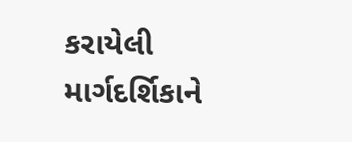કરાયેલી માર્ગદર્શિકાને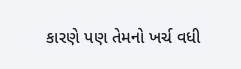કારણે પણ તેમનો ખર્ચ વધી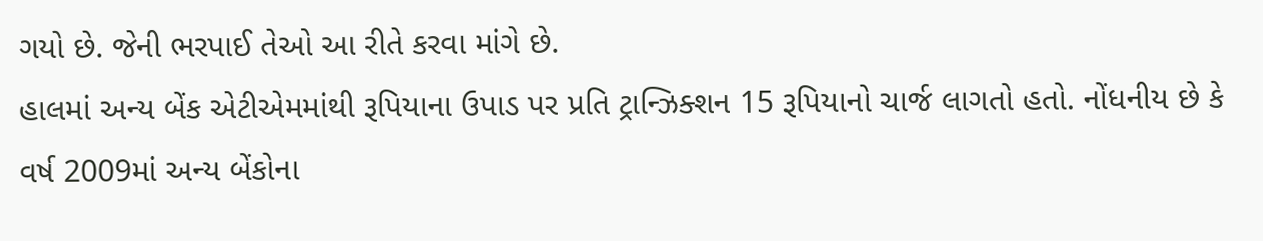ગયો છે. જેની ભરપાઈ તેઓ આ રીતે કરવા માંગે છે.
હાલમાં અન્ય બેંક એટીએમમાંથી રૂપિયાના ઉપાડ પર પ્રતિ ટ્રાન્ઝિક્શન 15 રૂપિયાનો ચાર્જ લાગતો હતો. નોંધનીય છે કે વર્ષ 2009માં અન્ય બેંકોના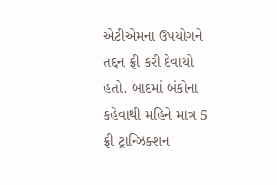એટીએમના ઉપયોગને તદ્દન ફ્રી કરી દેવાયો હતો. બાદમાં બંકોના કહેવાથી મહિને માત્ર 5 ફ્રી ટ્રાન્ઝિક્શન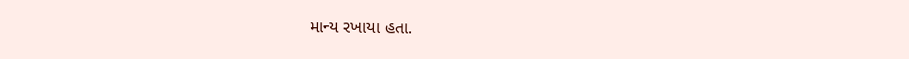માન્ય રખાયા હતા.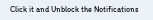Click it and Unblock the Notifications